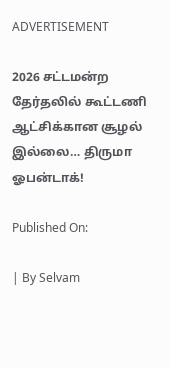ADVERTISEMENT

2026 சட்டமன்ற தேர்தலில் கூட்டணி ஆட்சிக்கான சூழல் இல்லை… திருமா ஓபன்டாக்!

Published On:

| By Selvam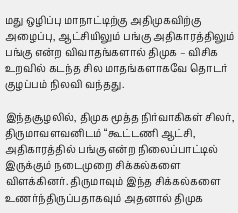மது ஒழிப்பு மாநாட்டிற்கு அதிமுகவிற்கு அழைப்பு, ஆட்சியிலும் பங்கு அதிகாரத்திலும் பங்கு என்ற விவாதங்களால் திமுக – விசிக உறவில் கடந்த சில மாதங்களாகவே தொடர் குழப்பம் நிலவி வந்தது.

இந்தசூழலில், திமுக மூத்த நிர்வாகிகள் சிலர், திருமாவளவனிடம் “கூட்டணி ஆட்சி, அதிகாரத்தில் பங்கு என்ற நிலைப்பாட்டில் இருக்கும் நடைமுறை சிக்கல்களை விளக்கினர். திருமாவும் இந்த சிக்கல்களை உணர்ந்திருப்பதாகவும் அதனால் திமுக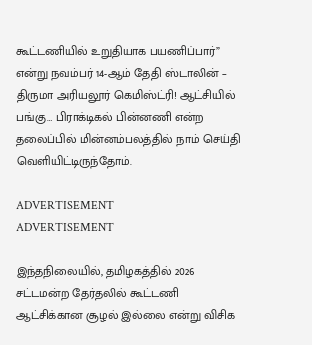கூட்டணியில் உறுதியாக பயணிப்பார்” என்று நவம்பர் 14-ஆம் தேதி ஸ்டாலின் – திருமா அரியலூர் கெமிஸ்ட்ரி! ஆட்சியில் பங்கு… பிராக்டிகல் பின்னணி என்ற தலைப்பில் மின்னம்பலத்தில் நாம் செய்தி வெளியிட்டிருந்தோம்.

ADVERTISEMENT
ADVERTISEMENT

இந்தநிலையில், தமிழகத்தில் 2026 சட்டமன்ற தேர்தலில் கூட்டணி ஆட்சிக்கான சூழல் இல்லை என்று விசிக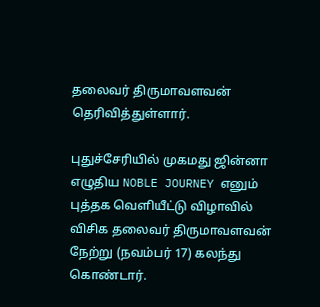தலைவர் திருமாவளவன் தெரிவித்துள்ளார்.

புதுச்சேரியில் முகமது ஜின்னா எழுதிய NOBLE JOURNEY எனும் புத்தக வெளியீட்டு விழாவில் விசிக தலைவர் திருமாவளவன் நேற்று (நவம்பர் 17) கலந்து கொண்டார்.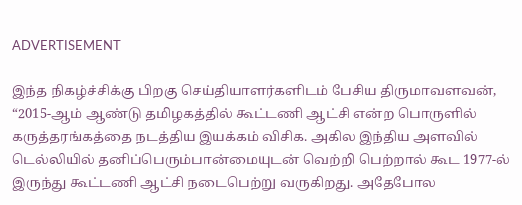ADVERTISEMENT

இந்த நிகழ்ச்சிக்கு பிறகு செய்தியாளர்களிடம் பேசிய திருமாவளவன், “2015-ஆம் ஆண்டு தமிழகத்தில் கூட்டணி ஆட்சி என்ற பொருளில் கருத்தரங்கத்தை நடத்திய இயக்கம் விசிக. அகில இந்திய அளவில் டெல்லியில் தனிப்பெரும்பான்மையுடன் வெற்றி பெற்றால் கூட 1977-ல் இருந்து கூட்டணி ஆட்சி நடைபெற்று வருகிறது. அதேபோல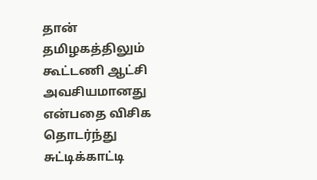தான் தமிழகத்திலும் கூட்டணி ஆட்சி அவசியமானது என்பதை விசிக தொடர்ந்து சுட்டிக்காட்டி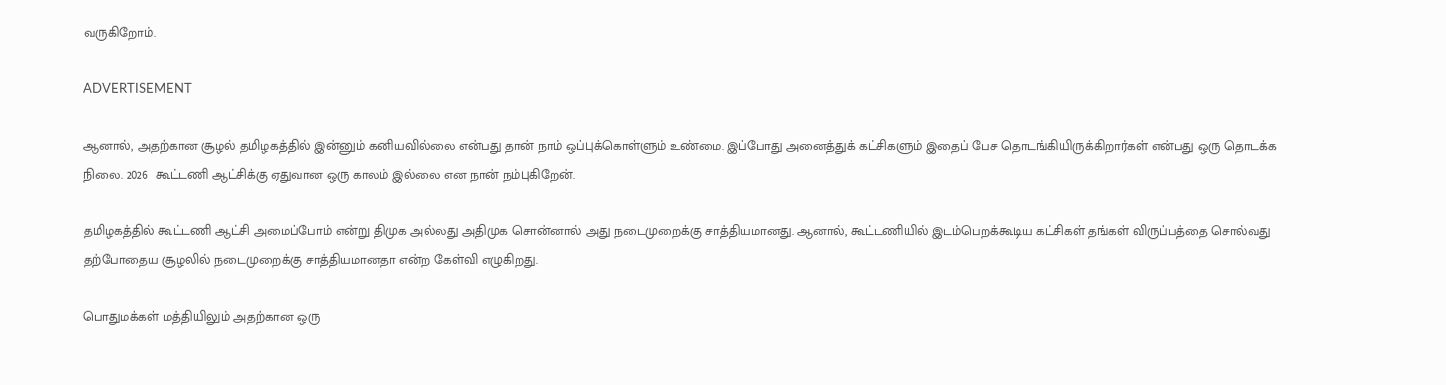வருகிறோம்.

ADVERTISEMENT

ஆனால், அதற்கான சூழல் தமிழகத்தில் இன்னும் கனியவில்லை என்பது தான் நாம் ஒப்புக்கொள்ளும் உண்மை. இப்போது அனைத்துக் கட்சிகளும் இதைப் பேச தொடங்கியிருக்கிறார்கள் என்பது ஒரு தொடக்க நிலை. 2026  கூட்டணி ஆட்சிக்கு ஏதுவான ஒரு காலம் இல்லை என நான் நம்புகிறேன்.

தமிழகத்தில் கூட்டணி ஆட்சி அமைப்போம் என்று திமுக அல்லது அதிமுக சொன்னால் அது நடைமுறைக்கு சாத்தியமானது. ஆனால், கூட்டணியில் இடம்பெறக்கூடிய கட்சிகள் தங்கள் விருப்பத்தை சொல்வது தற்போதைய சூழலில் நடைமுறைக்கு சாத்தியமானதா என்ற கேள்வி எழுகிறது.

பொதுமக்கள் மத்தியிலும் அதற்கான ஒரு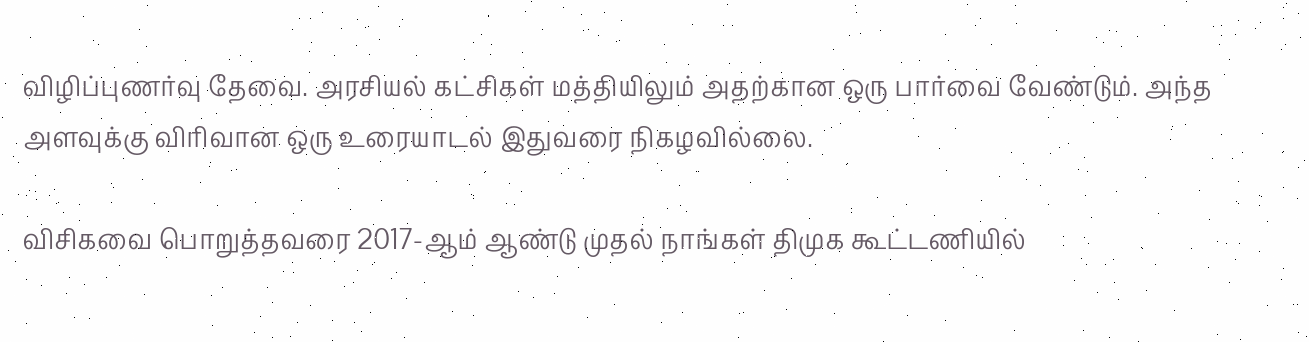விழிப்புணர்வு தேவை. அரசியல் கட்சிகள் மத்தியிலும் அதற்கான ஒரு பார்வை வேண்டும். அந்த அளவுக்கு விரிவான ஒரு உரையாடல் இதுவரை நிகழவில்லை.

விசிகவை பொறுத்தவரை 2017-ஆம் ஆண்டு முதல் நாங்கள் திமுக கூட்டணியில்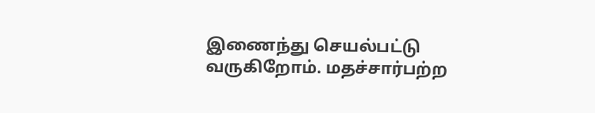இணைந்து செயல்பட்டு வருகிறோம். மதச்சார்பற்ற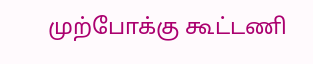முற்போக்கு கூட்டணி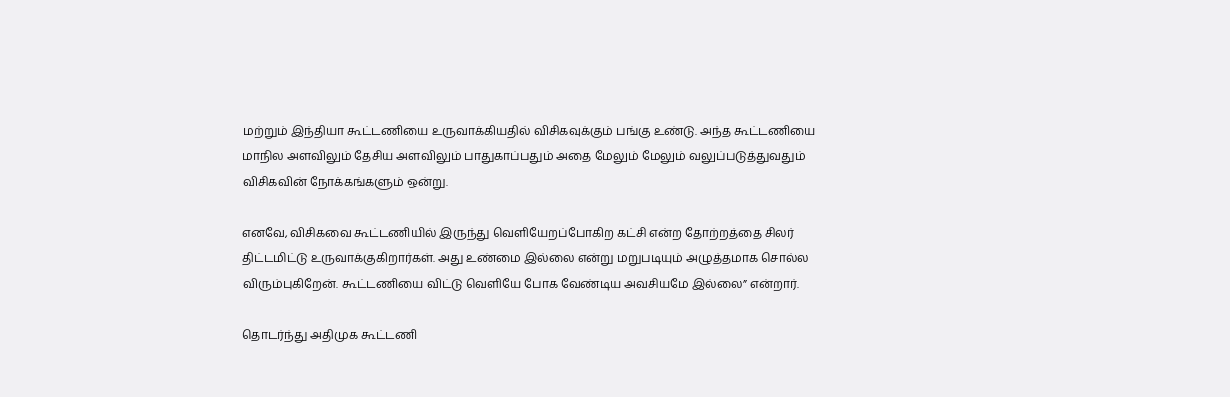மற்றும் இந்தியா கூட்டணியை உருவாக்கியதில் விசிகவுக்கும் பங்கு உண்டு. அந்த கூட்டணியை மாநில அளவிலும் தேசிய அளவிலும் பாதுகாப்பதும் அதை மேலும் மேலும் வலுப்படுத்துவதும் விசிகவின் நோக்கங்களும் ஒன்று.

எனவே, விசிகவை கூட்டணியில் இருந்து வெளியேறப்போகிற கட்சி என்ற தோற்றத்தை சிலர் திட்டமிட்டு உருவாக்குகிறார்கள். அது உண்மை இல்லை என்று மறுபடியும் அழுத்தமாக சொல்ல விரும்புகிறேன். கூட்டணியை விட்டு வெளியே போக வேண்டிய அவசியமே இல்லை” என்றார்.

தொடர்ந்து அதிமுக கூட்டணி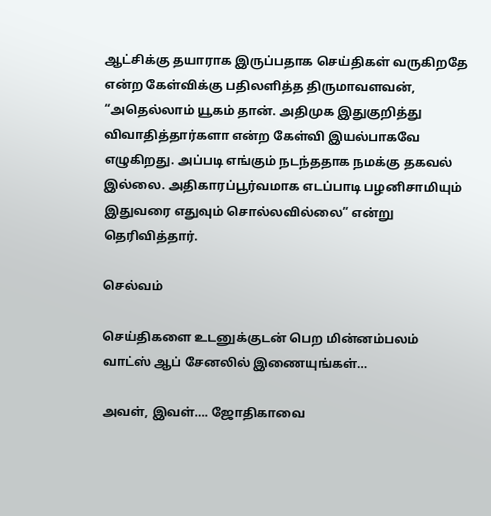ஆட்சிக்கு தயாராக இருப்பதாக செய்திகள் வருகிறதே என்ற கேள்விக்கு பதிலளித்த திருமாவளவன், “அதெல்லாம் யூகம் தான். அதிமுக இதுகுறித்து விவாதித்தார்களா என்ற கேள்வி இயல்பாகவே எழுகிறது. அப்படி எங்கும் நடந்ததாக நமக்கு தகவல் இல்லை. அதிகாரப்பூர்வமாக எடப்பாடி பழனிசாமியும் இதுவரை எதுவும் சொல்லவில்லை” என்று தெரிவித்தார்.

செல்வம்

செய்திகளை உடனுக்குடன் பெற மின்னம்பலம் வாட்ஸ் ஆப் சேனலில் இணையுங்கள்…

அவள், இவள்…. ஜோதிகாவை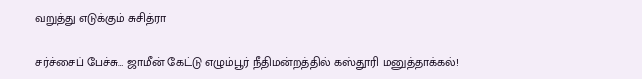வறுத்து எடுக்கும் சுசித்ரா

சர்ச்சைப் பேச்சு… ஜாமீன் கேட்டு எழும்பூர் நீதிமன்றத்தில் கஸ்தூரி மனுத்தாக்கல்!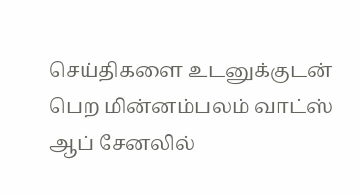செய்திகளை உடனுக்குடன் பெற மின்னம்பலம் வாட்ஸ் ஆப் சேனலில்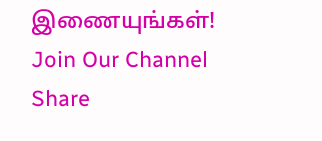இணையுங்கள்!
Join Our Channel
Share